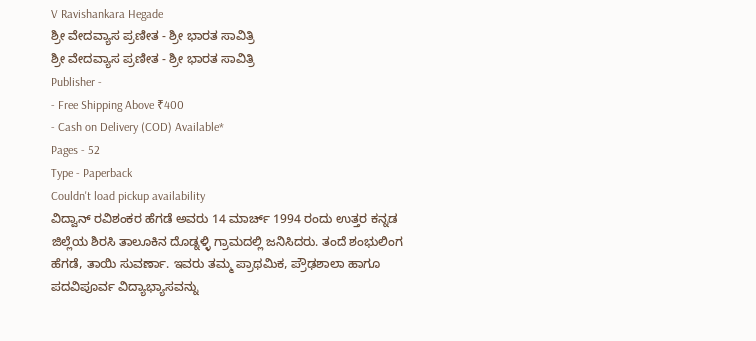V Ravishankara Hegade
ಶ್ರೀ ವೇದವ್ಯಾಸ ಪ್ರಣೀತ - ಶ್ರೀ ಭಾರತ ಸಾವಿತ್ರಿ
ಶ್ರೀ ವೇದವ್ಯಾಸ ಪ್ರಣೀತ - ಶ್ರೀ ಭಾರತ ಸಾವಿತ್ರಿ
Publisher -
- Free Shipping Above ₹400
- Cash on Delivery (COD) Available*
Pages - 52
Type - Paperback
Couldn't load pickup availability
ವಿದ್ವಾನ್ ರವಿಶಂಕರ ಹೆಗಡೆ ಅವರು 14 ಮಾರ್ಚ್ 1994 ರಂದು ಉತ್ತರ ಕನ್ನಡ ಜಿಲ್ಲೆಯ ಶಿರಸಿ ತಾಲೂಕಿನ ದೊಡ್ನಳ್ಳಿ ಗ್ರಾಮದಲ್ಲಿ ಜನಿಸಿದರು. ತಂದೆ ಶಂಭುಲಿಂಗ ಹೆಗಡೆ, ತಾಯಿ ಸುವರ್ಣಾ. ಇವರು ತಮ್ಮ ಪ್ರಾಥಮಿಕ, ಪ್ರೌಢಶಾಲಾ ಹಾಗೂ ಪದವಿಪೂರ್ವ ವಿದ್ಯಾಭ್ಯಾಸವನ್ನು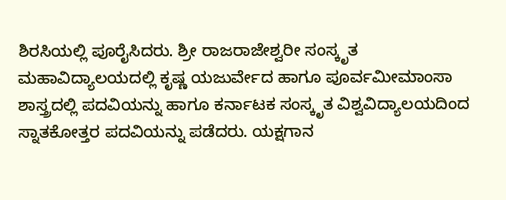ಶಿರಸಿಯಲ್ಲಿ ಪೂರೈಸಿದರು. ಶ್ರೀ ರಾಜರಾಜೇಶ್ವರೀ ಸಂಸ್ಕೃತ ಮಹಾವಿದ್ಯಾಲಯದಲ್ಲಿ ಕೃಷ್ಣ ಯಜುರ್ವೇದ ಹಾಗೂ ಪೂರ್ವಮೀಮಾಂಸಾ ಶಾಸ್ತ್ರದಲ್ಲಿ ಪದವಿಯನ್ನು ಹಾಗೂ ಕರ್ನಾಟಕ ಸಂಸ್ಕೃತ ವಿಶ್ವವಿದ್ಯಾಲಯದಿಂದ ಸ್ನಾತಕೋತ್ತರ ಪದವಿಯನ್ನು ಪಡೆದರು. ಯಕ್ಷಗಾನ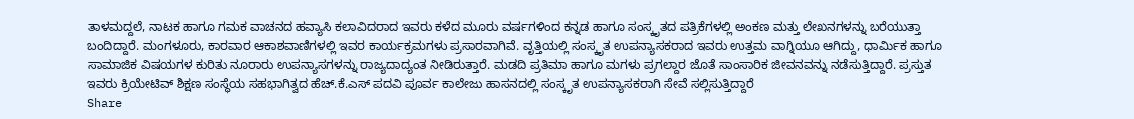ತಾಳಮದ್ದಲೆ, ನಾಟಕ ಹಾಗೂ ಗಮಕ ವಾಚನದ ಹವ್ಯಾಸಿ ಕಲಾವಿದರಾದ ಇವರು ಕಳೆದ ಮೂರು ವರ್ಷಗಳಿಂದ ಕನ್ನಡ ಹಾಗೂ ಸಂಸ್ಕೃತದ ಪತ್ರಿಕೆಗಳಲ್ಲಿ ಅಂಕಣ ಮತ್ತು ಲೇಖನಗಳನ್ನು ಬರೆಯುತ್ತಾ ಬಂದಿದ್ದಾರೆ. ಮಂಗಳೂರು, ಕಾರವಾರ ಆಕಾಶವಾಣಿಗಳಲ್ಲಿ ಇವರ ಕಾರ್ಯಕ್ರಮಗಳು ಪ್ರಸಾರವಾಗಿವೆ. ವೃತ್ತಿಯಲ್ಲಿ ಸಂಸ್ಕೃತ ಉಪನ್ಯಾಸಕರಾದ ಇವರು ಉತ್ತಮ ವಾಗ್ನಿಯೂ ಆಗಿದ್ದು, ಧಾರ್ಮಿಕ ಹಾಗೂ ಸಾಮಾಜಿಕ ವಿಷಯಗಳ ಕುರಿತು ನೂರಾರು ಉಪನ್ಯಾಸಗಳನ್ನು ರಾಜ್ಯದಾದ್ಯಂತ ನೀಡಿರುತ್ತಾರೆ. ಮಡದಿ ಪ್ರತಿಮಾ ಹಾಗೂ ಮಗಳು ಪ್ರಗಲ್ದಾರ ಜೊತೆ ಸಾಂಸಾರಿಕ ಜೀವನವನ್ನು ನಡೆಸುತ್ತಿದ್ದಾರೆ. ಪ್ರಸ್ತುತ ಇವರು ಕ್ರಿಯೇಟಿವ್ ಶಿಕ್ಷಣ ಸಂಸ್ಥೆಯ ಸಹಭಾಗಿತ್ವದ ಹೆಚ್.ಕೆ.ಎಸ್ ಪದವಿ ಪೂರ್ವ ಕಾಲೇಜು ಹಾಸನದಲ್ಲಿ ಸಂಸ್ಕೃತ ಉಪನ್ಯಾಸಕರಾಗಿ ಸೇವೆ ಸಲ್ಲಿಸುತ್ತಿದ್ದಾರೆ
Share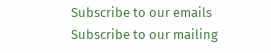Subscribe to our emails
Subscribe to our mailing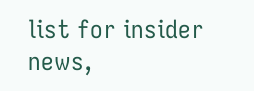list for insider news,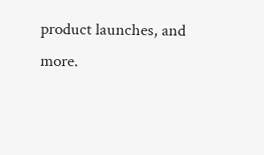product launches, and more.